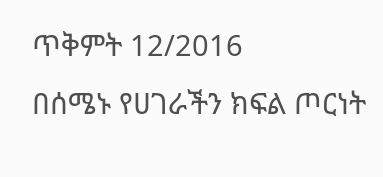ጥቅምት 12/2016
በሰሜኑ የሀገራችን ክፍል ጦርነት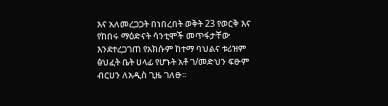እና አለመረጋጋት በነበረበት ወቅት 23 የወርቅ እና የከበሩ ማዕድናት ሳንቲሞች መጥፋታቸው እንደተረጋገጠ የአክሱም ከተማ ባህልና ቱሪዝም ፅህፈት ቤት ሀላፊ የሆኑት አቶ ገ/መድህን ፍፁም ብርሀን ለአዲስ ጊዜ ገለፁ፡፡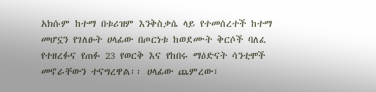አክሱም ከተማ በቱሪዝም እንቅስቃሴ ላይ የተመሰረተች ከተማ መሆኗን የገለፁት ሀላፊው በጦርነቱ ከወደሙት ቅርሶች ባለፈ የተዘረፉና የጠፉ 23 የወርቅ እና የከበሩ ማዕድናት ሳንቲሞች መኖራቸውን ተናግረዋል፡፡ ሀላፊው ጨምረው፣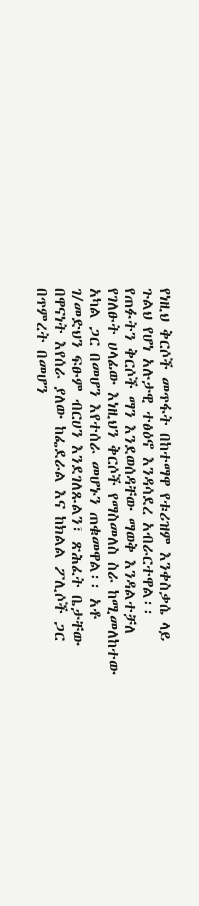የነዚህ ቅርሶች መጥፋት በከተማዋ የቱሪዝም እንቀስቃሴ ላይ ጉልህ የሆነ አሉታዊ ተፅዕኖ እንዳሳደረ አብራርተዋል፡፡
የጠፉትን ቅርሶች ማን እንደወሰዳቸው ማወቅ እንዳልተቻለ የገለፁት ሀላፊው እነዚህን ቅርሶች የማስመለስ ስራ ከሚመለከተው አካል ጋር በመሆን እየተሰራ መሆኑን ጠቁመዋል፡፡ አቶ ገ/መድህን ፍፁም ብርሀን እንደገለጹልን፣ ጽሕፈት ቤታቸው በዋናነት እየሰራ ያለው ከፌደራል እና ከክልል ፖሊሶች ጋር በጥምረት በመሆን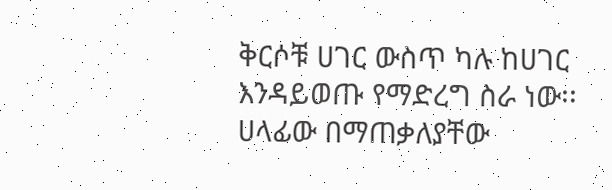ቅርሶቹ ሀገር ውስጥ ካሉ ከሀገር እንዳይወጡ የማድረግ ስራ ነው፡፡
ሀላፊው በማጠቃለያቸው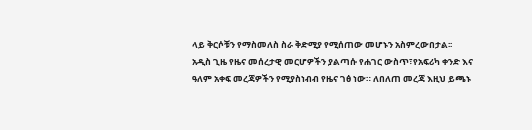ላይ ቅርሶቹን የማስመለስ ስራ ቅድሚያ የሚሰጠው መሆኑን አስምረውበታል፡፡
አዲስ ጊዜ የዜና መሰረታዊ መርሆዎችን ያልጣሱ የሐገር ውስጥ፣የአፍሪካ ቀንድ እና ዓለም አቀፍ መረጃዎችን የሚያስነብብ የዜና ገፅ ነው። ለበለጠ መረጃ እዚህ ይጫኑ